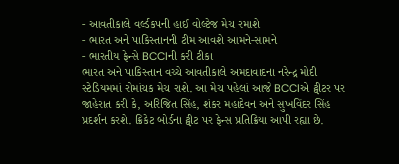- આવતીકાલે વર્લ્ડકપની હાઈ વોલ્ટેજ મેચ રમાશે
- ભારત અને પાકિસ્તાનની ટીમ આવશે આમને-સામને
- ભારતીય ફેન્સે BCCIની કરી ટીકા
ભારત અને પાકિસ્તાન વચ્ચે આવતીકાલે અમદાવાદના નરેન્દ્ર મોદી સ્ટેડિયમમાં રોમાંચક મેચ રાશે. આ મેચ પહેલાં આજે BCCIએ ટ્વીટર પર જાહેરાત કરી કે, અરિજિત સિંહ, શંકર મહાદેવન અને સુખવિંદર સિંહ પ્રદર્શન કરશે. ક્રિકેટ બોર્ડના ટ્વીટ પર ફેન્સ પ્રતિક્રિયા આપી રહ્યા છે.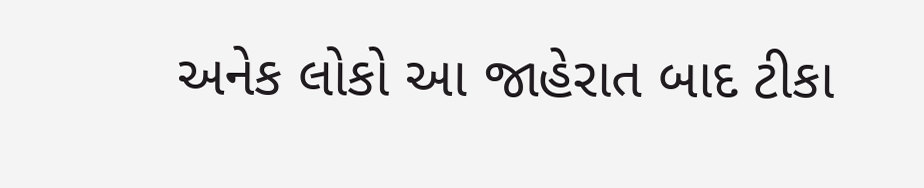અનેક લોકો આ જાહેરાત બાદ ટીકા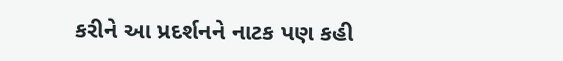કરીને આ પ્રદર્શનને નાટક પણ કહી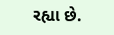રહ્યા છે.